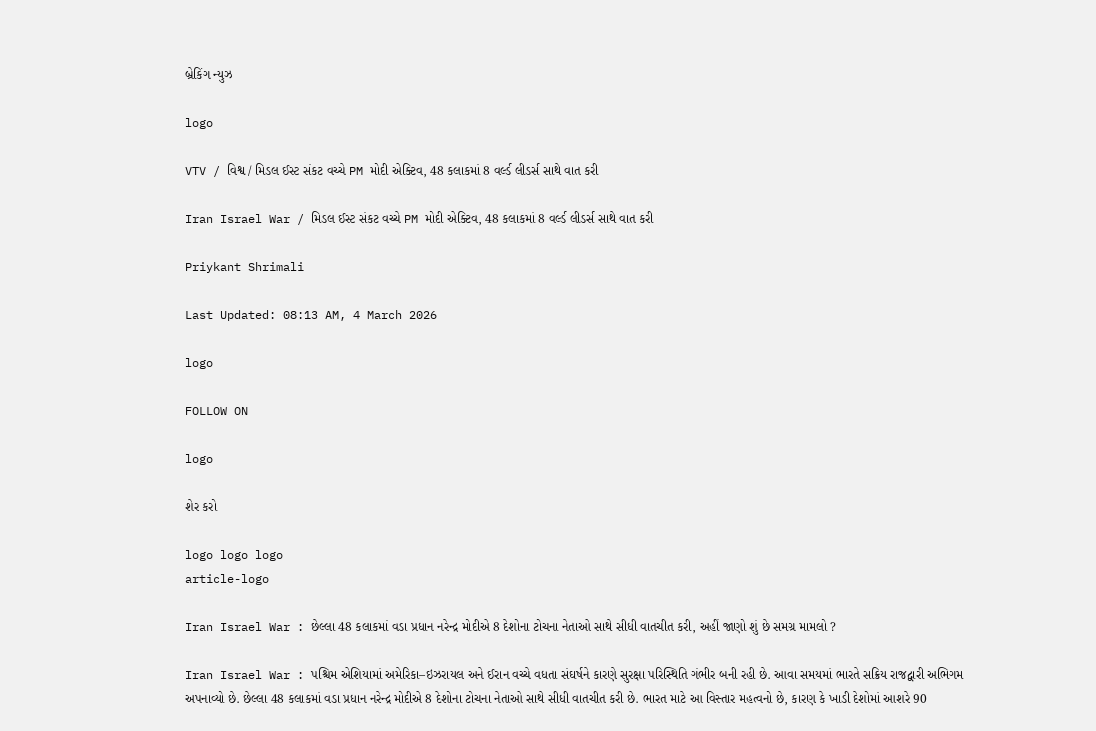બ્રેકિંગ ન્યુઝ

logo

VTV / વિશ્વ / મિડલ ઈસ્ટ સંકટ વચ્ચે PM મોદી એક્ટિવ, 48 કલાકમાં 8 વર્લ્ડ લીડર્સ સાથે વાત કરી

Iran Israel War / મિડલ ઈસ્ટ સંકટ વચ્ચે PM મોદી એક્ટિવ, 48 કલાકમાં 8 વર્લ્ડ લીડર્સ સાથે વાત કરી

Priykant Shrimali

Last Updated: 08:13 AM, 4 March 2026

logo

FOLLOW ON

logo

શેર કરો

logo logo logo
article-logo

Iran Israel War : છેલ્લા 48 કલાકમાં વડા પ્રધાન નરેન્દ્ર મોદીએ 8 દેશોના ટોચના નેતાઓ સાથે સીધી વાતચીત કરી, અહીં જાણો શું છે સમગ્ર મામલો ?

Iran Israel War : પશ્ચિમ એશિયામાં અમેરિકા–ઇઝરાયલ અને ઈરાન વચ્ચે વધતા સંઘર્ષને કારણે સુરક્ષા પરિસ્થિતિ ગંભીર બની રહી છે. આવા સમયમાં ભારતે સક્રિય રાજદ્વારી અભિગમ અપનાવ્યો છે. છેલ્લા 48 કલાકમાં વડા પ્રધાન નરેન્દ્ર મોદીએ 8 દેશોના ટોચના નેતાઓ સાથે સીધી વાતચીત કરી છે. ભારત માટે આ વિસ્તાર મહત્વનો છે, કારણ કે ખાડી દેશોમાં આશરે 90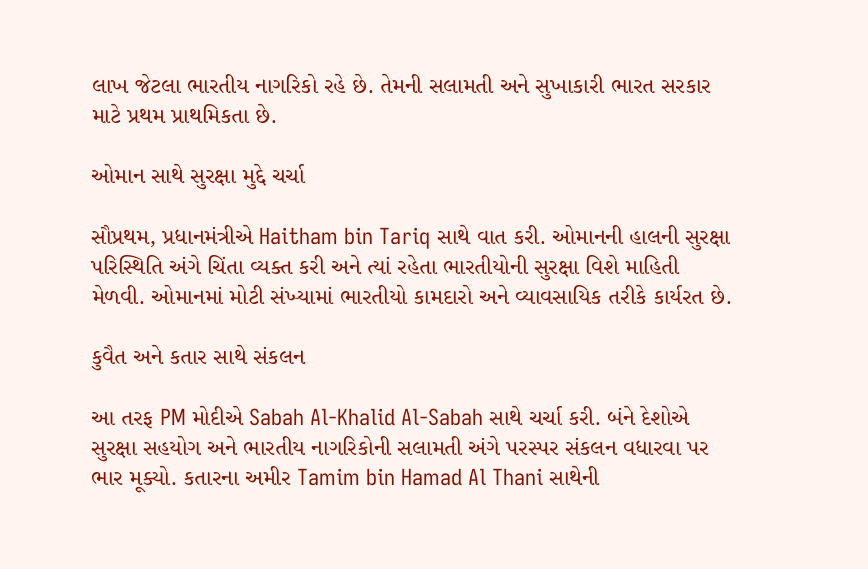લાખ જેટલા ભારતીય નાગરિકો રહે છે. તેમની સલામતી અને સુખાકારી ભારત સરકાર માટે પ્રથમ પ્રાથમિકતા છે.

ઓમાન સાથે સુરક્ષા મુદ્દે ચર્ચા

સૌપ્રથમ, પ્રધાનમંત્રીએ Haitham bin Tariq સાથે વાત કરી. ઓમાનની હાલની સુરક્ષા પરિસ્થિતિ અંગે ચિંતા વ્યક્ત કરી અને ત્યાં રહેતા ભારતીયોની સુરક્ષા વિશે માહિતી મેળવી. ઓમાનમાં મોટી સંખ્યામાં ભારતીયો કામદારો અને વ્યાવસાયિક તરીકે કાર્યરત છે.

કુવૈત અને કતાર સાથે સંકલન

આ તરફ PM મોદીએ Sabah Al-Khalid Al-Sabah સાથે ચર્ચા કરી. બંને દેશોએ સુરક્ષા સહયોગ અને ભારતીય નાગરિકોની સલામતી અંગે પરસ્પર સંકલન વધારવા પર ભાર મૂક્યો. કતારના અમીર Tamim bin Hamad Al Thani સાથેની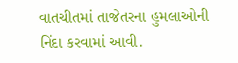વાતચીતમાં તાજેતરના હુમલાઓની નિંદા કરવામાં આવી.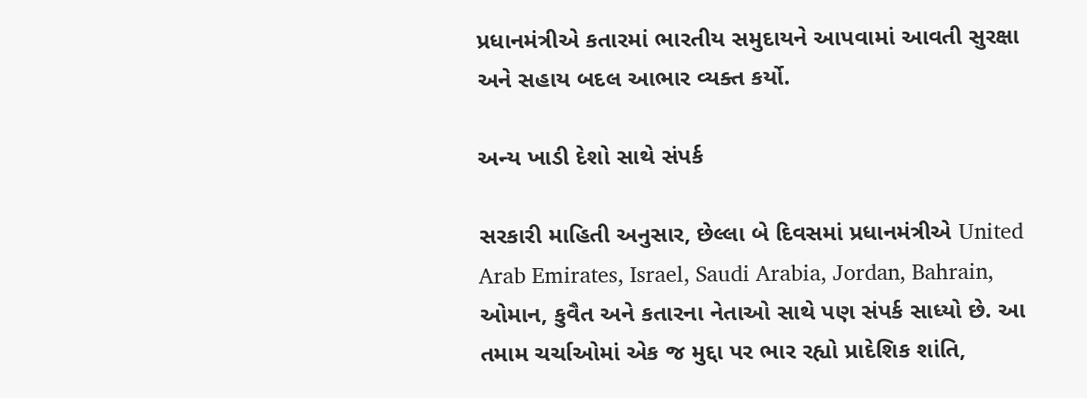પ્રધાનમંત્રીએ કતારમાં ભારતીય સમુદાયને આપવામાં આવતી સુરક્ષા અને સહાય બદલ આભાર વ્યક્ત કર્યો.

અન્ય ખાડી દેશો સાથે સંપર્ક

સરકારી માહિતી અનુસાર, છેલ્લા બે દિવસમાં પ્રધાનમંત્રીએ United Arab Emirates, Israel, Saudi Arabia, Jordan, Bahrain, ઓમાન, કુવૈત અને કતારના નેતાઓ સાથે પણ સંપર્ક સાધ્યો છે. આ તમામ ચર્ચાઓમાં એક જ મુદ્દા પર ભાર રહ્યો પ્રાદેશિક શાંતિ,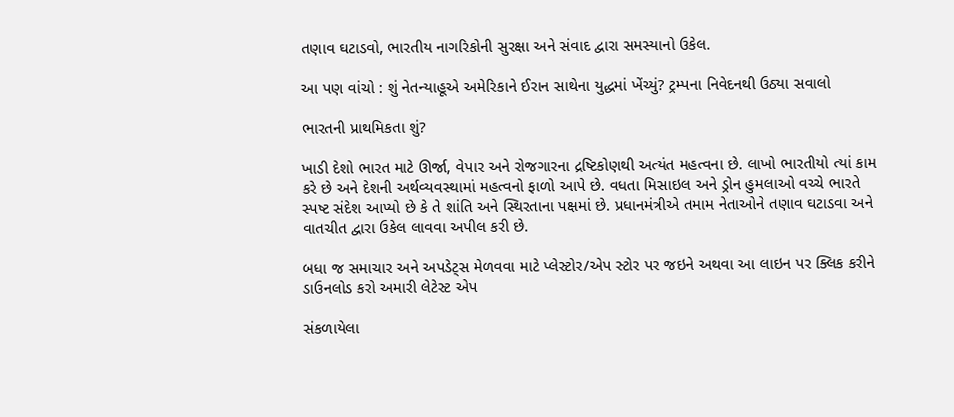તણાવ ઘટાડવો, ભારતીય નાગરિકોની સુરક્ષા અને સંવાદ દ્વારા સમસ્યાનો ઉકેલ.

આ પણ વાંચો : શું નેતન્યાહૂએ અમેરિકાને ઈરાન સાથેના યુદ્ધમાં ખેંચ્યું? ટ્રમ્પના નિવેદનથી ઉઠ્યા સવાલો

ભારતની પ્રાથમિકતા શું?

ખાડી દેશો ભારત માટે ઊર્જા, વેપાર અને રોજગારના દ્રષ્ટિકોણથી અત્યંત મહત્વના છે. લાખો ભારતીયો ત્યાં કામ કરે છે અને દેશની અર્થવ્યવસ્થામાં મહત્વનો ફાળો આપે છે. વધતા મિસાઇલ અને ડ્રોન હુમલાઓ વચ્ચે ભારતે સ્પષ્ટ સંદેશ આપ્યો છે કે તે શાંતિ અને સ્થિરતાના પક્ષમાં છે. પ્રધાનમંત્રીએ તમામ નેતાઓને તણાવ ઘટાડવા અને વાતચીત દ્વારા ઉકેલ લાવવા અપીલ કરી છે.

બધા જ સમાચાર અને અપડેટ્સ મેળવવા માટે પ્લેસ્ટોર/એપ સ્ટોર પર જઇને અથવા આ લાઇન પર ક્લિક કરીને ડાઉનલોડ કરો અમારી લેટેસ્ટ એપ

સંકળાયેલા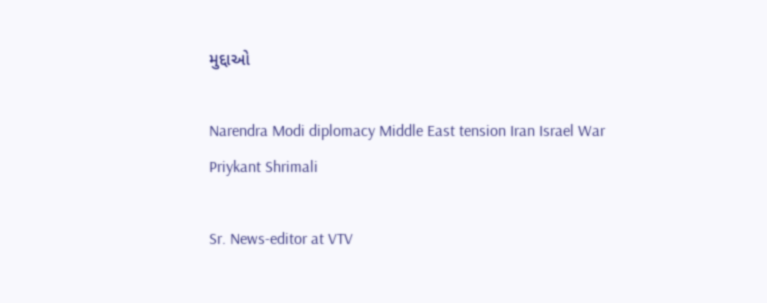મુદ્દાઓ

Narendra Modi diplomacy Middle East tension Iran Israel War
Priykant Shrimali

Sr. News-editor at VTV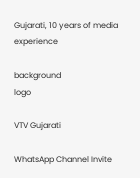Gujarati, 10 years of media experience

background
logo

VTV Gujarati

WhatsApp Channel Invite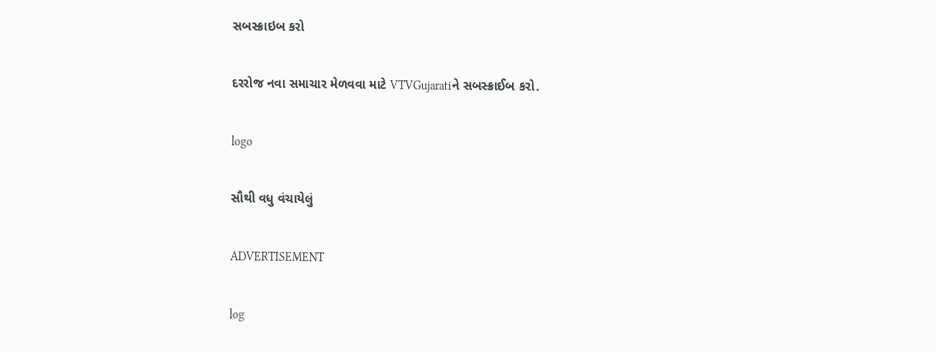સબસ્ક્રાઇબ કરો

દરરોજ નવા સમાચાર મેળવવા માટે VTVGujaratiને સબસ્ક્રાઈબ કરો.

logo

સૌથી વધુ વંચાયેલું

ADVERTISEMENT

log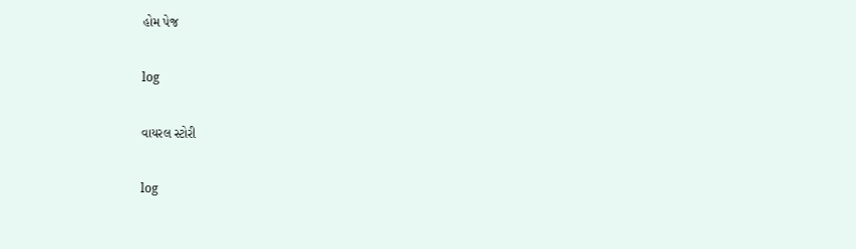હોમ પેજ

log

વાયરલ સ્ટોરી

log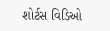શોર્ટસ વિડિઓ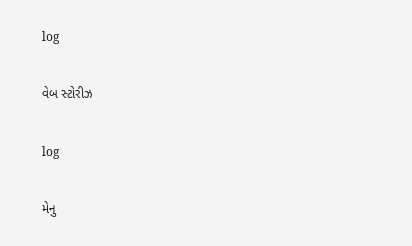log

વેબ સ્ટોરીઝ

log

મેનુ